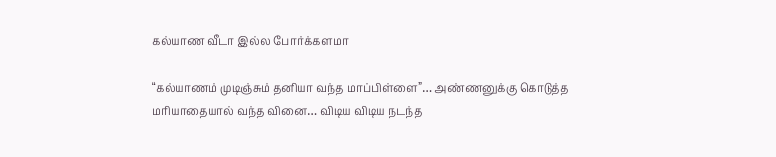கல்யாண வீடா இல்ல போர்க்களமா

“கல்யாணம் முடிஞ்சும் தனியா வந்த மாப்பிள்ளை”… அண்ணனுக்கு கொடுத்த மரியாதையால் வந்த வினை… விடிய விடிய நடந்த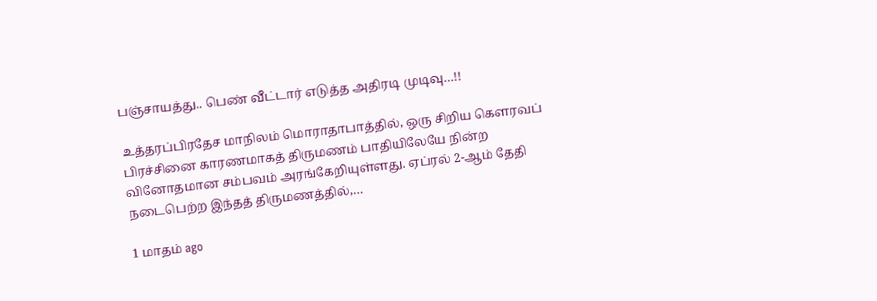பஞ்சாயத்து.. பெண் வீட்டார் எடுத்த அதிரடி முடிவு…!!

உத்தரப்பிரதேச மாநிலம் மொராதாபாத்தில், ஒரு சிறிய கௌரவப் பிரச்சினை காரணமாகத் திருமணம் பாதியிலேயே நின்ற வினோதமான சம்பவம் அரங்கேறியுள்ளது. ஏப்ரல் 2-ஆம் தேதி நடைபெற்ற இந்தத் திருமணத்தில்,…

1 மாதம் ago